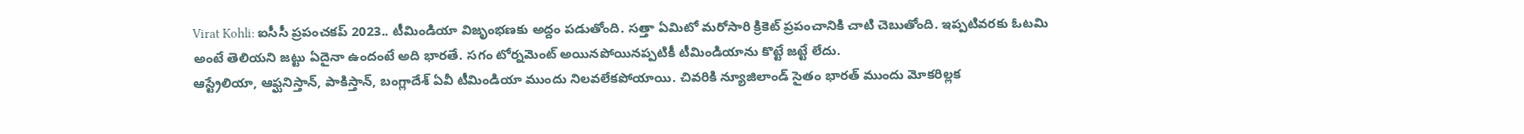Virat Kohli: ఐసీసీ ప్రపంచకప్ 2023.. టీమిండియా విజృంభణకు అద్దం పడుతోంది. సత్తా ఏమిటో మరోసారి క్రికెట్ ప్రపంచానికి చాటి చెబుతోంది. ఇప్పటివరకు ఓటమి అంటే తెలియని జట్టు ఏదైనా ఉందంటే అది భారతే. సగం టోర్నమెంట్ అయినపోయినప్పటికీ టీమిండియాను కొట్టే జట్టే లేదు.
ఆస్ట్రేలియా, ఆఫ్ఘనిస్తాన్, పాకిస్తాన్, బంగ్లాదేశ్ ఏవీ టీమిండియా ముందు నిలవలేకపోయాయి. చివరికి న్యూజిలాండ్ సైతం భారత్ ముందు మోకరిల్లక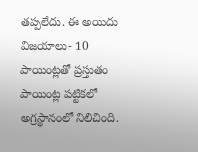తప్పలేదు. ఈ అయిదు విజయాలు- 10 పాయింట్లతో ప్రస్తుతం పాయింట్ల పట్టికలో అగ్రస్థానంలో నిలిచింది.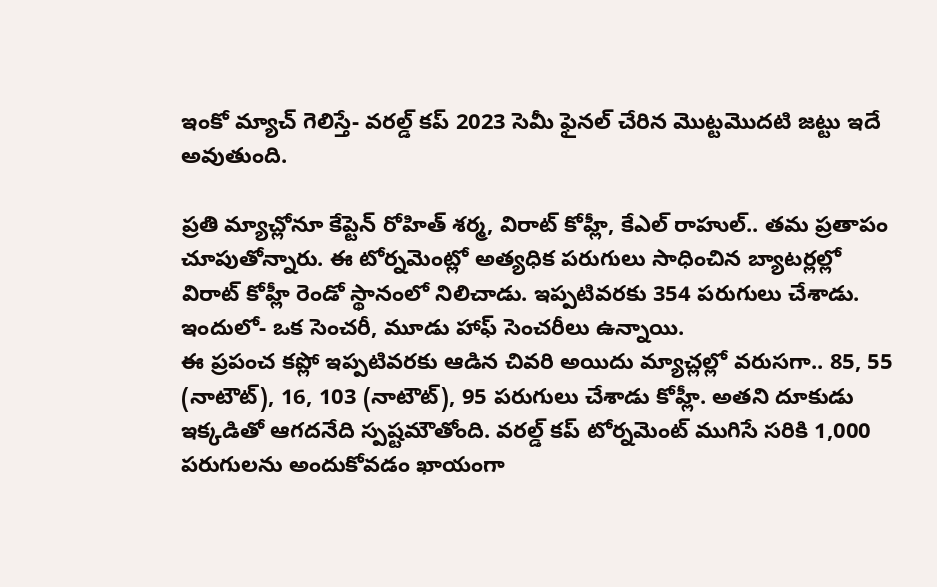ఇంకో మ్యాచ్ గెలిస్తే- వరల్డ్ కప్ 2023 సెమీ ఫైనల్ చేరిన మొట్టమొదటి జట్టు ఇదే అవుతుంది.

ప్రతి మ్యాచ్లోనూ కేప్టెన్ రోహిత్ శర్మ, విరాట్ కోహ్లీ, కేఎల్ రాహుల్.. తమ ప్రతాపం చూపుతోన్నారు. ఈ టోర్నమెంట్లో అత్యధిక పరుగులు సాధించిన బ్యాటర్లల్లో విరాట్ కోహ్లీ రెండో స్థానంలో నిలిచాడు. ఇప్పటివరకు 354 పరుగులు చేశాడు. ఇందులో- ఒక సెంచరీ, మూడు హాఫ్ సెంచరీలు ఉన్నాయి.
ఈ ప్రపంచ కప్లో ఇప్పటివరకు ఆడిన చివరి అయిదు మ్యాచ్లల్లో వరుసగా.. 85, 55 (నాటౌట్), 16, 103 (నాటౌట్), 95 పరుగులు చేశాడు కోహ్లీ. అతని దూకుడు ఇక్కడితో ఆగదనేది స్పష్టమౌతోంది. వరల్డ్ కప్ టోర్నమెంట్ ముగిసే సరికి 1,000 పరుగులను అందుకోవడం ఖాయంగా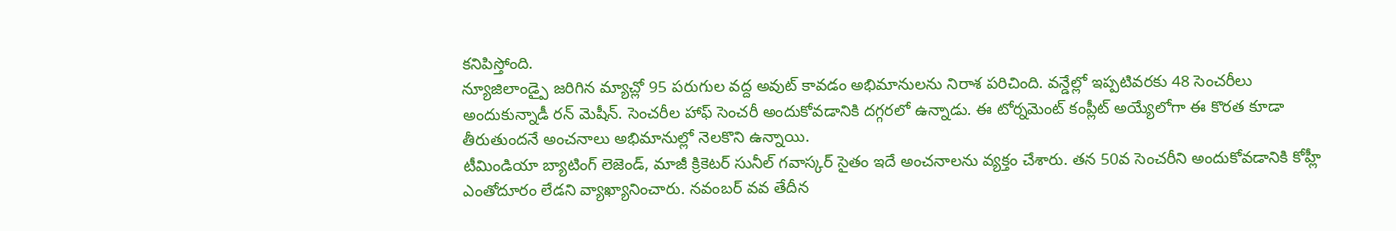కనిపిస్తోంది.
న్యూజిలాండ్పై జరిగిన మ్యాచ్లో 95 పరుగుల వద్ద అవుట్ కావడం అభిమానులను నిరాశ పరిచింది. వన్డేల్లో ఇప్పటివరకు 48 సెంచరీలు అందుకున్నాడీ రన్ మెషీన్. సెంచరీల హాఫ్ సెంచరీ అందుకోవడానికి దగ్గరలో ఉన్నాడు. ఈ టోర్నమెంట్ కంప్లీట్ అయ్యేలోగా ఈ కొరత కూడా తీరుతుందనే అంచనాలు అభిమానుల్లో నెలకొని ఉన్నాయి.
టీమిండియా బ్యాటింగ్ లెజెండ్, మాజీ క్రికెటర్ సునీల్ గవాస్కర్ సైతం ఇదే అంచనాలను వ్యక్తం చేశారు. తన 50వ సెంచరీని అందుకోవడానికి కోహ్లీ ఎంతోదూరం లేడని వ్యాఖ్యానించారు. నవంబర్ వవ తేదీన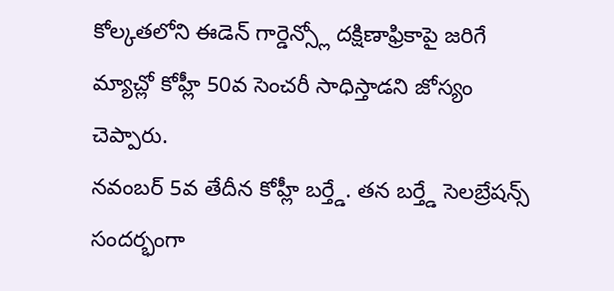కోల్కతలోని ఈడెన్ గార్డెన్స్లో దక్షిణాఫ్రికాపై జరిగే మ్యాచ్లో కోహ్లీ 50వ సెంచరీ సాధిస్తాడని జోస్యం చెప్పారు.
నవంబర్ 5వ తేదీన కోహ్లీ బర్త్డే. తన బర్త్డే సెలబ్రేషన్స్ సందర్భంగా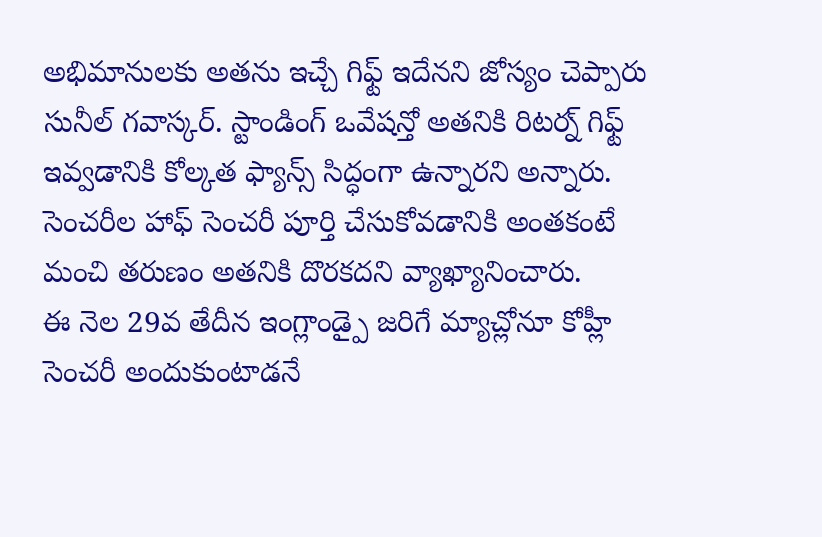అభిమానులకు అతను ఇచ్చే గిఫ్ట్ ఇదేనని జోస్యం చెప్పారు సునీల్ గవాస్కర్. స్టాండింగ్ ఒవేషన్తో అతనికి రిటర్న్ గిఫ్ట్ ఇవ్వడానికి కోల్కత ఫ్యాన్స్ సిద్ధంగా ఉన్నారని అన్నారు. సెంచరీల హాఫ్ సెంచరీ పూర్తి చేసుకోవడానికి అంతకంటే మంచి తరుణం అతనికి దొరకదని వ్యాఖ్యానించారు.
ఈ నెల 29వ తేదీన ఇంగ్లాండ్పై జరిగే మ్యాచ్లోనూ కోహ్లీ సెంచరీ అందుకుంటాడనే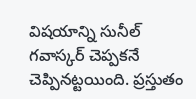విషయాన్ని సునీల్ గవాస్కర్ చెప్పకనే చెప్పినట్టయింది. ప్రస్తుతం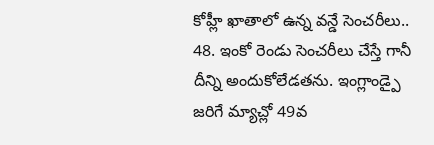కోహ్లీ ఖాతాలో ఉన్న వన్డే సెంచరీలు.. 48. ఇంకో రెండు సెంచరీలు చేస్తే గానీ దీన్ని అందుకోలేడతను. ఇంగ్లాండ్పై జరిగే మ్యాచ్లో 49వ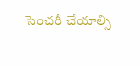సెంచరీ చేయాల్సి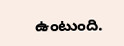ఉంటుంది.